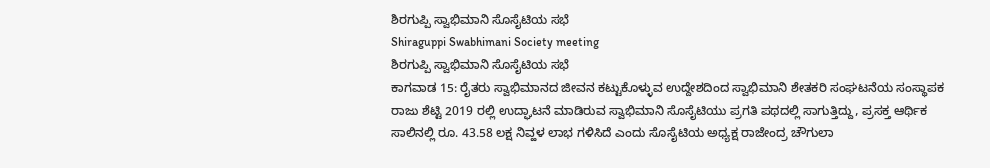ಶಿರಗುಪ್ಪಿ ಸ್ವಾಭಿಮಾನಿ ಸೊಸೈಟಿಯ ಸಭೆ
Shiraguppi Swabhimani Society meeting
ಶಿರಗುಪ್ಪಿ ಸ್ವಾಭಿಮಾನಿ ಸೊಸೈಟಿಯ ಸಭೆ
ಕಾಗವಾಡ 15: ರೈತರು ಸ್ವಾಭಿಮಾನದ ಜೀವನ ಕಟ್ಟುಕೊಳ್ಳುವ ಉದ್ದೇಶದಿಂದ ಸ್ವಾಭಿಮಾನಿ ಶೇತಕರಿ ಸಂಘಟನೆಯ ಸಂಸ್ಥಾಪಕ ರಾಜು ಶೆಟ್ಟಿ 2019 ರಲ್ಲಿ ಉದ್ಘಾಟನೆ ಮಾಡಿರುವ ಸ್ವಾಭಿಮಾನಿ ಸೊಸೈಟಿಯು ಪ್ರಗತಿ ಪಥದಲ್ಲಿ ಸಾಗುತ್ತಿದ್ದು, ಪ್ರಸಕ್ತ ಆರ್ಥಿಕ ಸಾಲಿನಲ್ಲಿ ರೂ. 43.58 ಲಕ್ಷ ನಿವ್ಹಳ ಲಾಭ ಗಳಿಸಿದೆ ಎಂದು ಸೊಸೈಟಿಯ ಅಧ್ಯಕ್ಷ ರಾಜೇಂದ್ರ ಚೌಗುಲಾ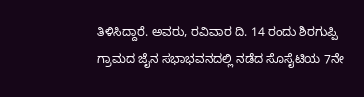ತಿಳಿಸಿದ್ದಾರೆ. ಅವರು, ರವಿವಾರ ದಿ. 14 ರಂದು ಶಿರಗುಪ್ಪಿ ಗ್ರಾಮದ ಜೈನ ಸಭಾಭವನದಲ್ಲಿ ನಡೆದ ಸೊಸೈಟಿಯ 7ನೇ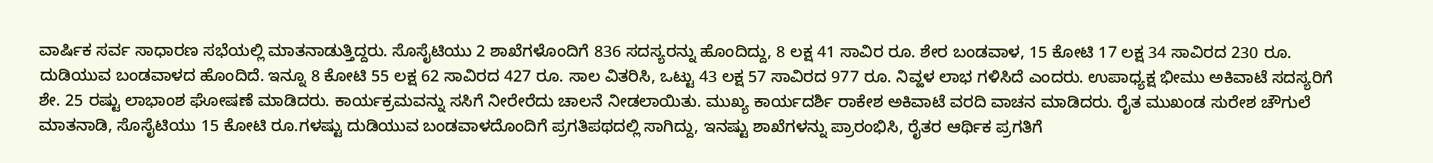ವಾರ್ಷಿಕ ಸರ್ವ ಸಾಧಾರಣ ಸಭೆಯಲ್ಲಿ ಮಾತನಾಡುತ್ತಿದ್ದರು. ಸೊಸೈಟಿಯು 2 ಶಾಖೆಗಳೊಂದಿಗೆ 836 ಸದಸ್ಯರನ್ನು ಹೊಂದಿದ್ದು, 8 ಲಕ್ಷ 41 ಸಾವಿರ ರೂ. ಶೇರ ಬಂಡವಾಳ, 15 ಕೋಟಿ 17 ಲಕ್ಷ 34 ಸಾವಿರದ 230 ರೂ. ದುಡಿಯುವ ಬಂಡವಾಳದ ಹೊಂದಿದೆ. ಇನ್ನೂ 8 ಕೋಟಿ 55 ಲಕ್ಷ 62 ಸಾವಿರದ 427 ರೂ. ಸಾಲ ವಿತರಿಸಿ, ಒಟ್ಟು 43 ಲಕ್ಷ 57 ಸಾವಿರದ 977 ರೂ. ನಿವ್ಹಳ ಲಾಭ ಗಳಿಸಿದೆ ಎಂದರು. ಉಪಾಧ್ಯಕ್ಷ ಭೀಮು ಅಕಿವಾಟೆ ಸದಸ್ಯರಿಗೆ ಶೇ. 25 ರಷ್ಟು ಲಾಭಾಂಶ ಘೋಷಣೆ ಮಾಡಿದರು. ಕಾರ್ಯಕ್ರಮವನ್ನು ಸಸಿಗೆ ನೀರೇರೆದು ಚಾಲನೆ ನೀಡಲಾಯಿತು. ಮುಖ್ಯ ಕಾರ್ಯದರ್ಶಿ ರಾಕೇಶ ಅಕಿವಾಟೆ ವರದಿ ವಾಚನ ಮಾಡಿದರು. ರೈತ ಮುಖಂಡ ಸುರೇಶ ಚೌಗುಲೆ ಮಾತನಾಡಿ, ಸೊಸೈಟಿಯು 15 ಕೋಟಿ ರೂ.ಗಳಷ್ಟು ದುಡಿಯುವ ಬಂಡವಾಳದೊಂದಿಗೆ ಪ್ರಗತಿಪಥದಲ್ಲಿ ಸಾಗಿದ್ದು, ಇನಷ್ಟು ಶಾಖೆಗಳನ್ನು ಪ್ರಾರಂಭಿಸಿ, ರೈತರ ಆರ್ಥಿಕ ಪ್ರಗತಿಗೆ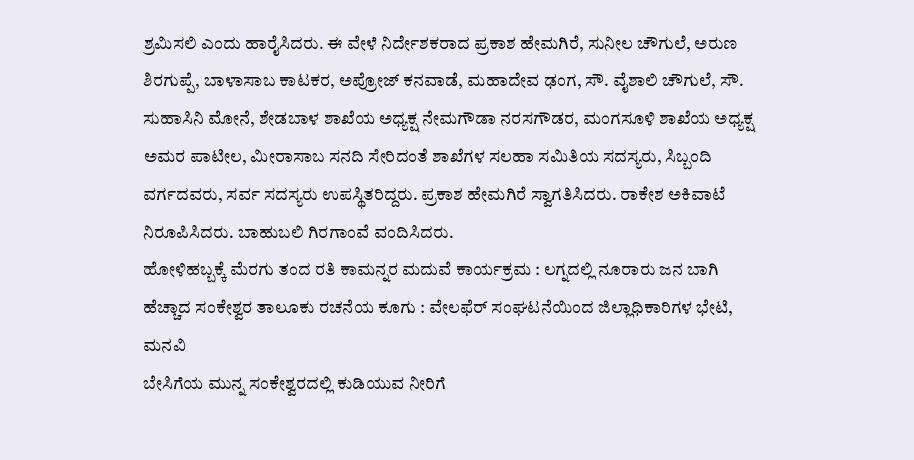ಶ್ರಮಿಸಲಿ ಎಂದು ಹಾರೈಸಿದರು. ಈ ವೇಳೆ ನಿರ್ದೇಶಕರಾದ ಪ್ರಕಾಶ ಹೇಮಗಿರೆ, ಸುನೀಲ ಚೌಗುಲೆ, ಅರುಣ ಶಿರಗುಪ್ಪೆ, ಬಾಳಾಸಾಬ ಕಾಟಕರ, ಅಪ್ರೋಜ್ ಕನವಾಡೆ, ಮಹಾದೇವ ಢಂಗ, ಸೌ. ವೈಶಾಲಿ ಚೌಗುಲೆ, ಸೌ. ಸುಹಾಸಿನಿ ಮೋನೆ, ಶೇಡಬಾಳ ಶಾಖೆಯ ಅಧ್ಯಕ್ಷ ನೇಮಗೌಡಾ ನರಸಗೌಡರ, ಮಂಗಸೂಳಿ ಶಾಖೆಯ ಅಧ್ಯಕ್ಷ ಅಮರ ಪಾಟೀಲ, ಮೀರಾಸಾಬ ಸನದಿ ಸೇರಿದಂತೆ ಶಾಖೆಗಳ ಸಲಹಾ ಸಮಿತಿಯ ಸದಸ್ಯರು, ಸಿಬ್ಬಂದಿ ವರ್ಗದವರು, ಸರ್ವ ಸದಸ್ಯರು ಉಪಸ್ಥಿತರಿದ್ದರು. ಪ್ರಕಾಶ ಹೇಮಗಿರೆ ಸ್ವಾಗತಿಸಿದರು. ರಾಕೇಶ ಅಕಿವಾಟೆ ನಿರೂಪಿಸಿದರು. ಬಾಹುಬಲಿ ಗಿರಗಾಂವೆ ವಂದಿಸಿದರು.
ಹೋಳಿಹಬ್ಬಕ್ಕೆ ಮೆರಗು ತಂದ ರತಿ ಕಾಮನ್ನರ ಮದುವೆ ಕಾರ್ಯಕ್ರಮ : ಲಗ್ನದಲ್ಲಿ ನೂರಾರು ಜನ ಬಾಗಿ
ಹೆಚ್ಚಾದ ಸಂಕೇಶ್ವರ ತಾಲೂಕು ರಚನೆಯ ಕೂಗು : ವೇಲಫೆರ್ ಸಂಘಟನೆಯಿಂದ ಜಿಲ್ಲಾಧಿಕಾರಿಗಳ ಭೇಟಿ, ಮನವಿ
ಬೇಸಿಗೆಯ ಮುನ್ನ ಸಂಕೇಶ್ವರದಲ್ಲಿ ಕುಡಿಯುವ ನೀರಿಗೆ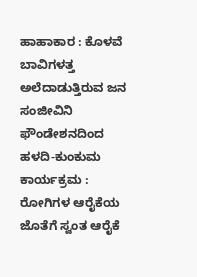ಹಾಹಾಕಾರ : ಕೊಳವೆ ಬಾವಿಗಳತ್ತ ಅಲೆದಾಡುತ್ತಿರುವ ಜನ
ಸಂಜೀವಿನಿ ಫೌಂಡೇಶನದಿಂದ ಹಳದಿ-ಕುಂಕುಮ ಕಾರ್ಯಕ್ರಮ : ರೋಗಿಗಳ ಆರೈಕೆಯ ಜೊತೆಗೆ ಸ್ವಂತ ಆರೈಕೆ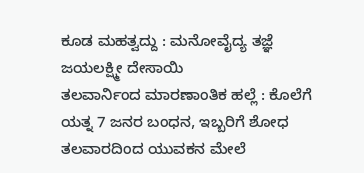ಕೂಡ ಮಹತ್ವದ್ದು : ಮನೋವೈದ್ಯ ತಜ್ಞೆ ಜಯಲಕ್ಷ್ಮೀ ದೇಸಾಯಿ
ತಲವಾರ್ನಿಂದ ಮಾರಣಾಂತಿಕ ಹಲ್ಲೆ : ಕೊಲೆಗೆ ಯತ್ನ 7 ಜನರ ಬಂಧನ, ಇಬ್ಬರಿಗೆ ಶೋಧ
ತಲವಾರದಿಂದ ಯುವಕನ ಮೇಲೆ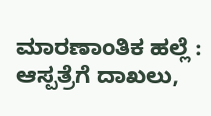ಮಾರಣಾಂತಿಕ ಹಲ್ಲೆ : ಆಸ್ಪತ್ರೆಗೆ ದಾಖಲು,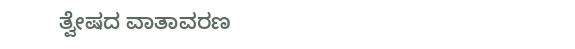ತ್ವೇಷದ ವಾತಾವರಣ